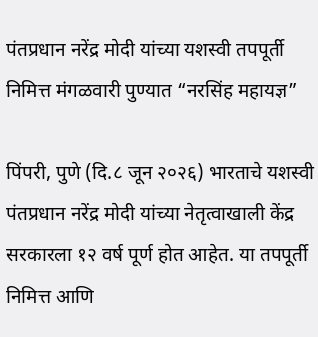पंतप्रधान नरेंद्र मोदी यांच्या यशस्वी तपपूर्ती निमित्त मंगळवारी पुण्यात “नरसिंह महायज्ञ”

पिंपरी, पुणे (दि.८ जून २०२६) भारताचे यशस्वी पंतप्रधान नरेंद्र मोदी यांच्या नेतृत्वाखाली केंद्र सरकारला १२ वर्ष पूर्ण होत आहेत. या तपपूर्ती निमित्त आणि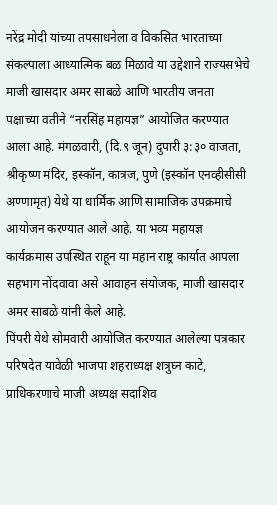नरेंद्र मोदी यांच्या तपसाधनेला व विकसित भारताच्या संकल्पाला आध्यात्मिक बळ मिळावे या उद्देशाने राज्यसभेचे माजी खासदार अमर साबळे आणि भारतीय जनता पक्षाच्या वतीने “नरसिंह महायज्ञ” आयोजित करण्यात आला आहे. मंगळवारी, (दि.९ जून) दुपारी ३:३० वाजता, श्रीकृष्ण मंदिर, इस्कॉन, कात्रज, पुणे (इस्कॉन एनव्हीसीसी अण्णामृत) येथे या धार्मिक आणि सामाजिक उपक्रमाचे आयोजन करण्यात आले आहे. या भव्य महायज्ञ कार्यक्रमास उपस्थित राहून या महान राष्ट्र कार्यात आपला सहभाग नोंदवावा असे आवाहन संयोजक, माजी खासदार अमर साबळे यांनी केले आहे.
पिंपरी येथे सोमवारी आयोजित करण्यात आलेल्या पत्रकार परिषदेत यावेळी भाजपा शहराध्यक्ष शत्रुघ्न काटे, प्राधिकरणाचे माजी अध्यक्ष सदाशिव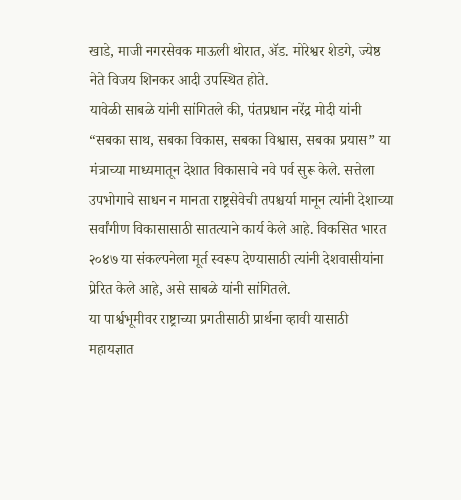खाडे, माजी नगरसेवक माऊली थोरात, ॲड. मोरेश्वर शेडगे, ज्येष्ठ नेते विजय शिनकर आदी उपस्थित होते.
यावेळी साबळे यांनी सांगितले की, पंतप्रधान नरेंद्र मोदी यांनी “सबका साथ, सबका विकास, सबका विश्वास, सबका प्रयास” या मंत्राच्या माध्यमातून देशात विकासाचे नवे पर्व सुरू केले. सत्तेला उपभोगाचे साधन न मानता राष्ट्रसेवेची तपश्चर्या मानून त्यांनी देशाच्या सर्वांगीण विकासासाठी सातत्याने कार्य केले आहे. विकसित भारत २०४७ या संकल्पनेला मूर्त स्वरूप देण्यासाठी त्यांनी देशवासीयांना प्रेरित केले आहे, असे साबळे यांनी सांगितले.
या पार्श्वभूमीवर राष्ट्राच्या प्रगतीसाठी प्रार्थना व्हावी यासाठी महायज्ञात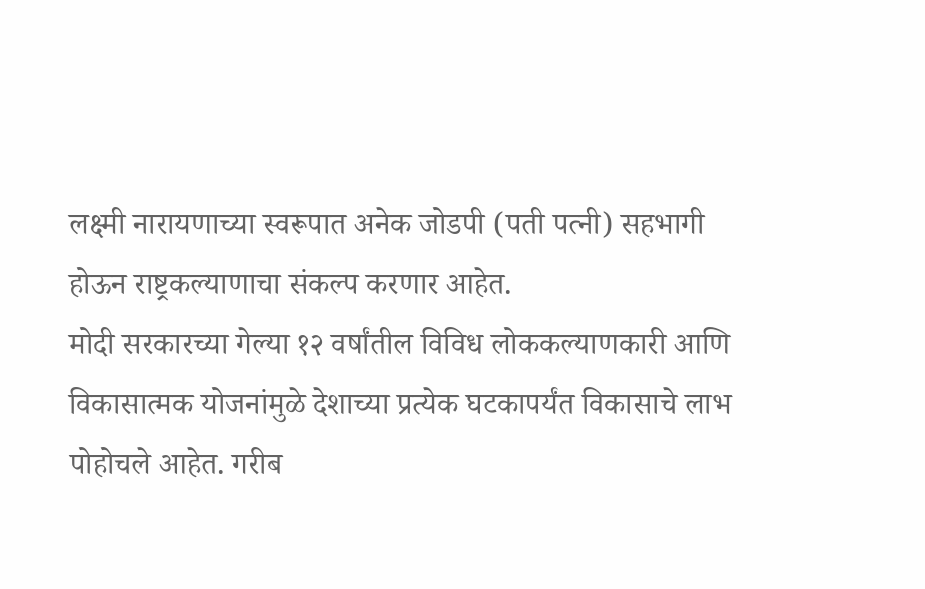लक्ष्मी नारायणाच्या स्वरूपात अनेक जोडपी (पती पत्नी) सहभागी होऊन राष्ट्रकल्याणाचा संकल्प करणार आहेत.
मोदी सरकारच्या गेल्या १२ वर्षांतील विविध लोककल्याणकारी आणि विकासात्मक योजनांमुळे देशाच्या प्रत्येक घटकापर्यंत विकासाचे लाभ पोहोचले आहेत. गरीब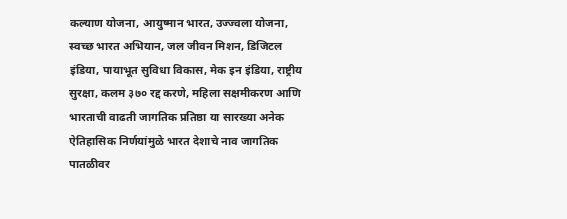कल्याण योजना, आयुष्मान भारत, उज्ज्वला योजना, स्वच्छ भारत अभियान, जल जीवन मिशन, डिजिटल इंडिया, पायाभूत सुविधा विकास, मेक इन इंडिया, राष्ट्रीय सुरक्षा, कलम ३७० रद्द करणे, महिला सक्षमीकरण आणि भारताची वाढती जागतिक प्रतिष्ठा या सारख्या अनेक ऐतिहासिक निर्णयांमुळे भारत देशाचे नाव जागतिक पातळीवर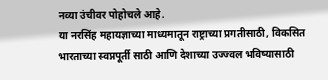नव्या उंचीवर पोहोचले आहे.
या नरसिंह महायज्ञाच्या माध्यमातून राष्ट्राच्या प्रगतीसाठी, विकसित भारताच्या स्वप्नपूर्ती साठी आणि देशाच्या उज्ज्वल भविष्यासाठी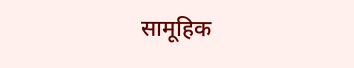सामूहिक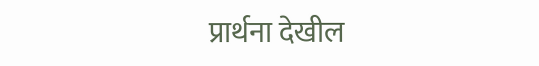प्रार्थना देखील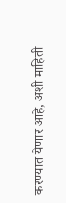करण्यात येणार आहे, अशी माहिती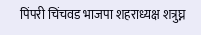पिंपरी चिंचवड भाजपा शहराध्यक्ष शत्रुघ्न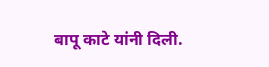बापू काटे यांनी दिली.